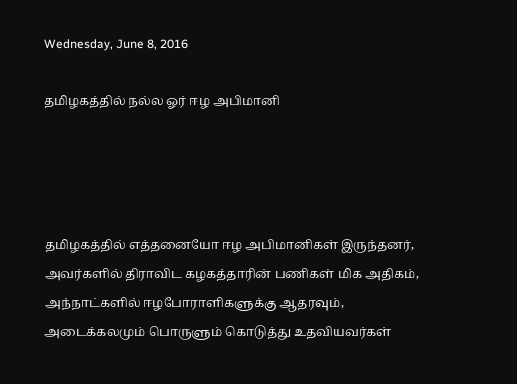Wednesday, June 8, 2016

தமிழகத்தில் நல்ல ஓர் ஈழ அபிமானி




தமிழகத்தில் எத்தனையோ ஈழ அபிமானிகள் இருந்தனர், அவர்களில் திராவிட கழகத்தாரின் பணிகள் மிக அதிகம், அந்நாட்களில் ஈழபோராளிகளுக்கு ஆதரவும், அடைக்கலமும் பொருளும் கொடுத்து உதவியவர்கள்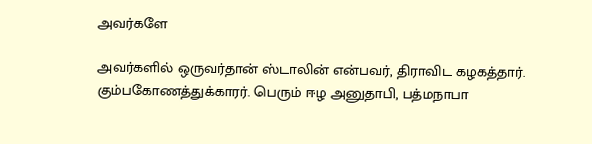அவர்களே

அவர்களில் ஒருவர்தான் ஸ்டாலின் என்பவர், திராவிட கழகத்தார். கும்பகோணத்துக்காரர். பெரும் ஈழ அனுதாபி, பத்மநாபா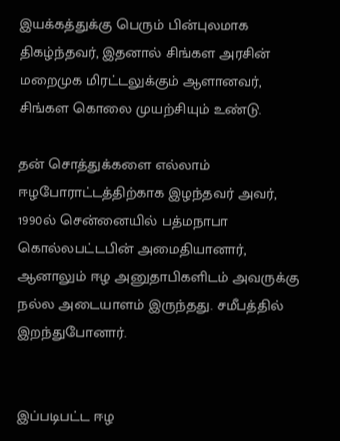இயக்கத்துக்கு பெரும் பின்புலமாக திகழ்ந்தவர், இதனால் சிங்கள அரசின் மறைமுக மிரட்டலுக்கும் ஆளானவர், சிங்கள கொலை முயற்சியும் உண்டு.

தன் சொத்துக்களை எல்லாம் ஈழபோராட்டத்திற்காக இழந்தவர் அவர், 1990ல் சென்னையில் பத்மநாபா கொல்லபட்டபின் அமைதியானார், ஆனாலும் ஈழ அனுதாபிகளிடம் அவருக்கு நல்ல அடையாளம் இருந்தது. சமீபத்தில் இறந்துபோனார்.


இப்படிபட்ட ஈழ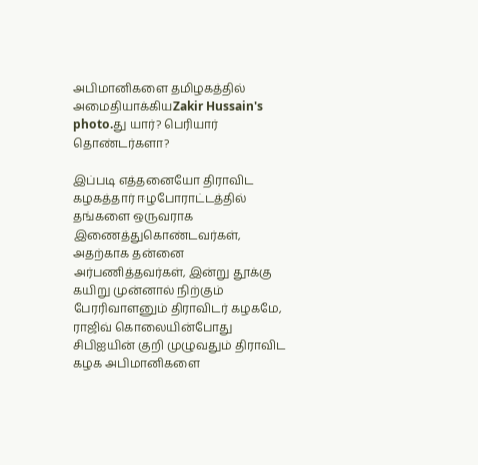அபிமானிகளை தமிழகத்தில் அமைதியாக்கியZakir Hussain's photo.து யார்? பெரியார் தொண்டர்களா?

இப்படி எத்தனையோ திராவிட கழகத்தார் ஈழபோராட்டத்தில் தங்களை ஒருவராக இணைத்துகொண்டவர்கள், அதற்காக தன்னை அர்பணித்தவர்கள், இன்று தூக்கு கயிறு முன்னால் நிற்கும் பேரரிவாளனும் திராவிடர் கழகமே, ராஜிவ் கொலையின்போது சிபிஐயின் குறி முழுவதும் திராவிட கழக அபிமானிகளை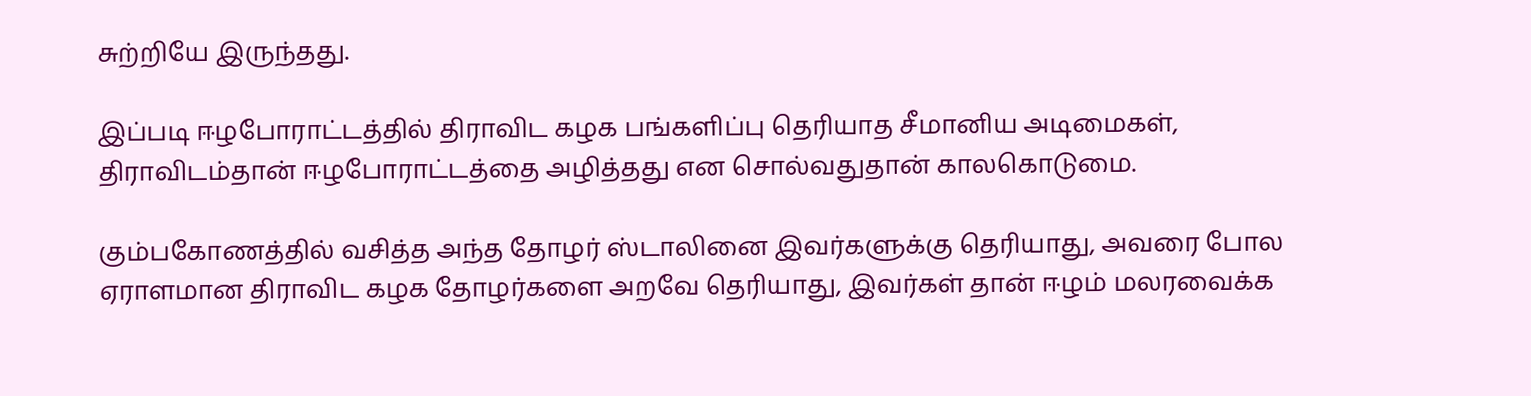சுற்றியே இருந்தது.

இப்படி ஈழபோராட்டத்தில் திராவிட கழக பங்களிப்பு தெரியாத சீமானிய அடிமைகள், திராவிடம்தான் ஈழபோராட்டத்தை அழித்தது என சொல்வதுதான் காலகொடுமை.

கும்பகோணத்தில் வசித்த அந்த தோழர் ஸ்டாலினை இவர்களுக்கு தெரியாது, அவரை போல ஏராளமான திராவிட கழக தோழர்களை அறவே தெரியாது, இவர்கள் தான் ஈழம் மலரவைக்க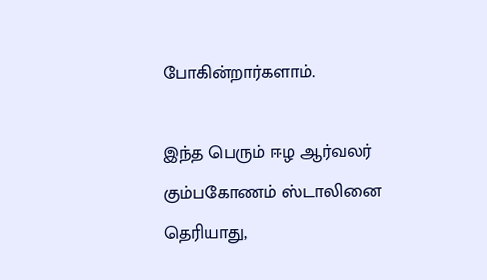போகின்றார்களாம்.

இந்த பெரும் ஈழ ஆர்வலர் கும்பகோணம் ஸ்டாலினை தெரியாது,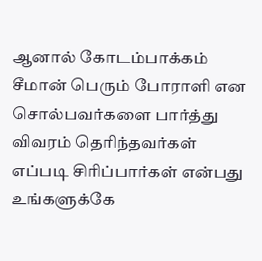ஆனால் கோடம்பாக்கம் சீமான் பெரும் போராளி என சொல்பவர்களை பார்த்து விவரம் தெரிந்தவர்கள் எப்படி சிரிப்பார்கள் என்பது உங்களுக்கே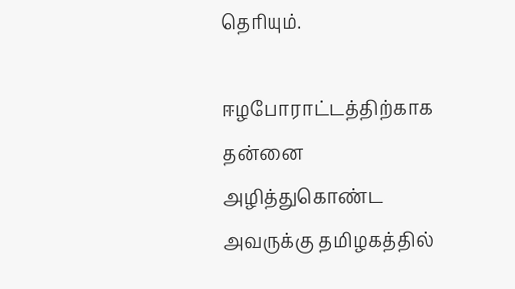தெரியும்.

ஈழபோராட்டத்திற்காக தன்னை அழித்துகொண்ட அவருக்கு தமிழகத்தில்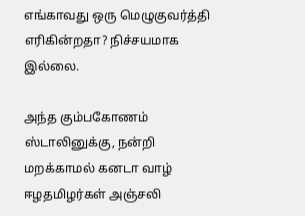எங்காவது ஒரு மெழுகுவர்த்தி எரிகின்றதா? நிச்சயமாக இல்லை.

அந்த கும்பகோணம் ஸ்டாலினுக்கு, நன்றி மறக்காமல் கனடா வாழ் ஈழதமிழர்கள் அஞ்சலி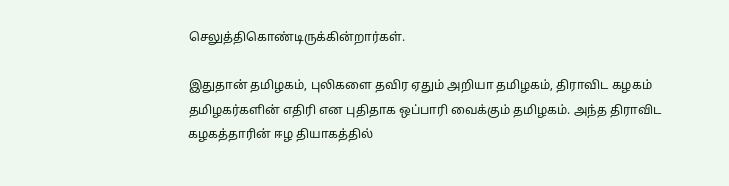செலுத்திகொண்டிருக்கின்றார்கள்.

இதுதான் தமிழகம், புலிகளை தவிர ஏதும் அறியா தமிழகம், திராவிட கழகம் தமிழகர்களின் எதிரி என புதிதாக ஒப்பாரி வைக்கும் தமிழகம். அந்த திராவிட கழகத்தாரின் ஈழ தியாகத்தில்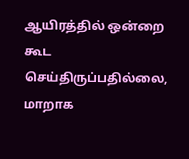ஆயிரத்தில் ஒன்றை கூட செய்திருப்பதில்லை, மாறாக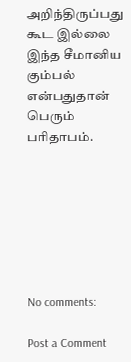அறிந்திருப்பது கூட இல்லை இந்த சீமானிய கும்பல் என்பதுதான் பெரும் பரிதாபம்.







No comments:

Post a Comment